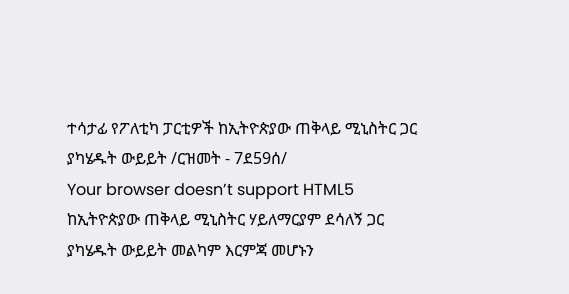ተሳታፊ የፖለቲካ ፓርቲዎች ከኢትዮጵያው ጠቅላይ ሚኒስትር ጋር ያካሄዱት ውይይት /ርዝመት - 7ደ59ሰ/
Your browser doesn’t support HTML5
ከኢትዮጵያው ጠቅላይ ሚኒስትር ሃይለማርያም ደሳለኝ ጋር ያካሄዱት ውይይት መልካም እርምጃ መሆኑን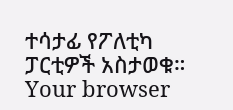ተሳታፊ የፖለቲካ ፓርቲዎች አስታወቁ።
Your browser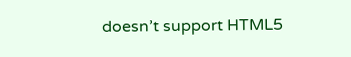doesn’t support HTML5